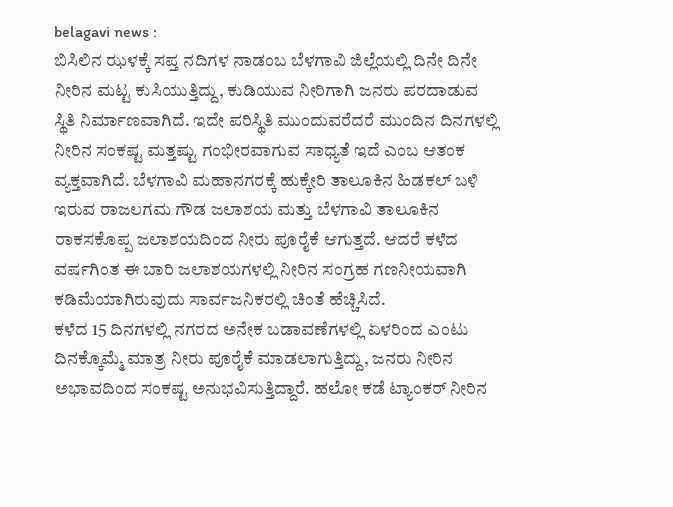belagavi news :
ಬಿಸಿಲಿನ ಝಳಕ್ಕೆ ಸಪ್ತ ನದಿಗಳ ನಾಡಂಬ ಬೆಳಗಾವಿ ಜಿಲ್ಲೆಯಲ್ಲಿ ದಿನೇ ದಿನೇ ನೀರಿನ ಮಟ್ಟ ಕುಸಿಯುತ್ತಿದ್ದು, ಕುಡಿಯುವ ನೀರಿಗಾಗಿ ಜನರು ಪರದಾಡುವ ಸ್ಥಿತಿ ನಿರ್ಮಾಣವಾಗಿದೆ. ಇದೇ ಪರಿಸ್ಥಿತಿ ಮುಂದುವರೆದರೆ ಮುಂದಿನ ದಿನಗಳಲ್ಲಿ ನೀರಿನ ಸಂಕಷ್ಟ ಮತ್ತಷ್ಟು ಗಂಭೀರವಾಗುವ ಸಾಧ್ಯತೆ ಇದೆ ಎಂಬ ಆತಂಕ ವ್ಯಕ್ತವಾಗಿದೆ. ಬೆಳಗಾವಿ ಮಹಾನಗರಕ್ಕೆ ಹುಕ್ಕೇರಿ ತಾಲೂಕಿನ ಹಿಡಕಲ್ ಬಳಿ ಇರುವ ರಾಜಲಗಮ ಗೌಡ ಜಲಾಶಯ ಮತ್ತು ಬೆಳಗಾವಿ ತಾಲೂಕಿನ ರಾಕಸಕೊಪ್ಪ ಜಲಾಶಯದಿಂದ ನೀರು ಪೂರೈಕೆ ಆಗುತ್ತದೆ. ಆದರೆ ಕಳೆದ ವರ್ಷಗಿಂತ ಈ ಬಾರಿ ಜಲಾಶಯಗಳಲ್ಲಿ ನೀರಿನ ಸಂಗ್ರಹ ಗಣನೀಯವಾಗಿ ಕಡಿಮೆಯಾಗಿರುವುದು ಸಾರ್ವಜನಿಕರಲ್ಲಿ ಚಿಂತೆ ಹೆಚ್ಚಿಸಿದೆ.
ಕಳೆದ 15 ದಿನಗಳಲ್ಲಿ ನಗರದ ಅನೇಕ ಬಡಾವಣೆಗಳಲ್ಲಿ ಏಳರಿಂದ ಎಂಟು ದಿನಕ್ಕೊಮ್ಮೆ ಮಾತ್ರ ನೀರು ಪೂರೈಕೆ ಮಾಡಲಾಗುತ್ತಿದ್ದು, ಜನರು ನೀರಿನ ಅಭಾವದಿಂದ ಸಂಕಷ್ಟ ಅನುಭವಿಸುತ್ತಿದ್ದಾರೆ. ಹಲೋ ಕಡೆ ಟ್ಯಾಂಕರ್ ನೀರಿನ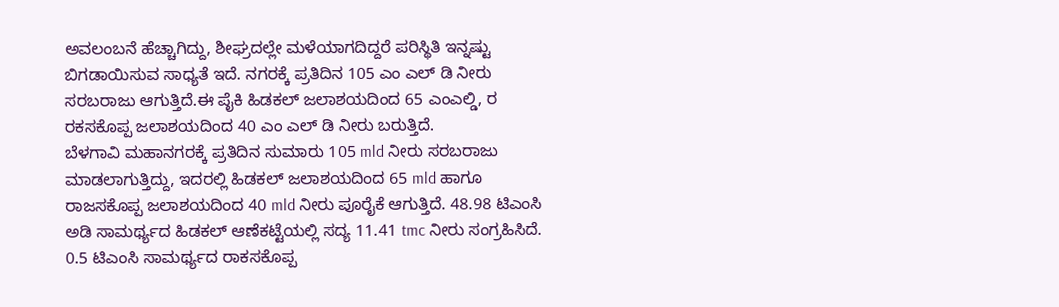ಅವಲಂಬನೆ ಹೆಚ್ಚಾಗಿದ್ದು, ಶೀಘ್ರದಲ್ಲೇ ಮಳೆಯಾಗದಿದ್ದರೆ ಪರಿಸ್ಥಿತಿ ಇನ್ನಷ್ಟು ಬಿಗಡಾಯಿಸುವ ಸಾಧ್ಯತೆ ಇದೆ. ನಗರಕ್ಕೆ ಪ್ರತಿದಿನ 105 ಎಂ ಎಲ್ ಡಿ ನೀರು ಸರಬರಾಜು ಆಗುತ್ತಿದೆ.ಈ ಪೈಕಿ ಹಿಡಕಲ್ ಜಲಾಶಯದಿಂದ 65 ಎಂಎಲ್ಡಿ, ರ ರಕಸಕೊಪ್ಪ ಜಲಾಶಯದಿಂದ 40 ಎಂ ಎಲ್ ಡಿ ನೀರು ಬರುತ್ತಿದೆ.
ಬೆಳಗಾವಿ ಮಹಾನಗರಕ್ಕೆ ಪ್ರತಿದಿನ ಸುಮಾರು 105 mld ನೀರು ಸರಬರಾಜು ಮಾಡಲಾಗುತ್ತಿದ್ದು, ಇದರಲ್ಲಿ ಹಿಡಕಲ್ ಜಲಾಶಯದಿಂದ 65 mld ಹಾಗೂ ರಾಜಸಕೊಪ್ಪ ಜಲಾಶಯದಿಂದ 40 mld ನೀರು ಪೂರೈಕೆ ಆಗುತ್ತಿದೆ. 48.98 ಟಿಎಂಸಿ ಅಡಿ ಸಾಮರ್ಥ್ಯದ ಹಿಡಕಲ್ ಆಣೆಕಟ್ಟೆಯಲ್ಲಿ ಸದ್ಯ 11.41 tmc ನೀರು ಸಂಗ್ರಹಿಸಿದೆ. 0.5 ಟಿಎಂಸಿ ಸಾಮರ್ಥ್ಯದ ರಾಕಸಕೊಪ್ಪ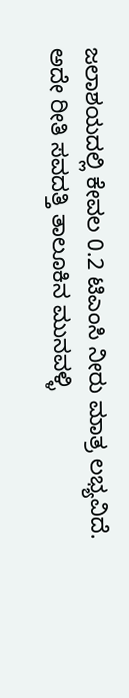ಜಲಾಶಯದಲ್ಲಿ ಕೇವಲ 0.2 ಟಿಎಂಸಿ ನೀರು ಮಾತ್ರ ಲಭ್ಯವಿದೆ.
ಅದೇ ರೀತಿ ಸವದತ್ತಿ ತಾಲೂಕಿನ ಮುನವಳ್ಳಿ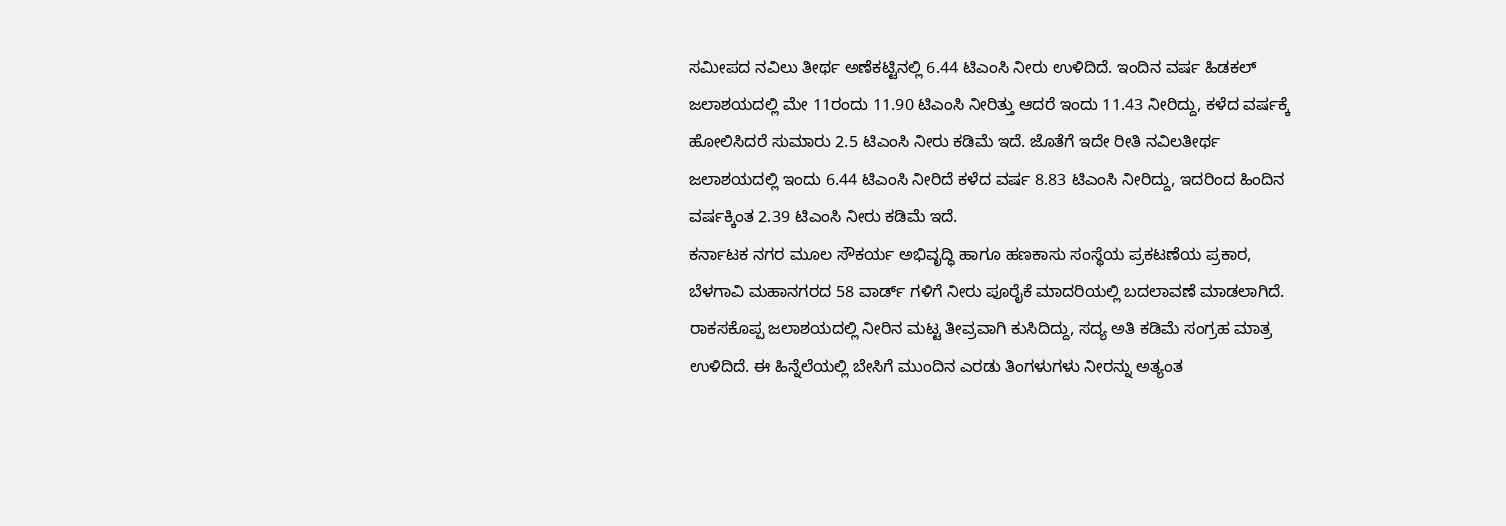ಸಮೀಪದ ನವಿಲು ತೀರ್ಥ ಅಣೆಕಟ್ಟಿನಲ್ಲಿ 6.44 ಟಿಎಂಸಿ ನೀರು ಉಳಿದಿದೆ. ಇಂದಿನ ವರ್ಷ ಹಿಡಕಲ್ ಜಲಾಶಯದಲ್ಲಿ ಮೇ 11ರಂದು 11.90 ಟಿಎಂಸಿ ನೀರಿತ್ತು ಆದರೆ ಇಂದು 11.43 ನೀರಿದ್ದು, ಕಳೆದ ವರ್ಷಕ್ಕೆ ಹೋಲಿಸಿದರೆ ಸುಮಾರು 2.5 ಟಿಎಂಸಿ ನೀರು ಕಡಿಮೆ ಇದೆ. ಜೊತೆಗೆ ಇದೇ ರೀತಿ ನವಿಲತೀರ್ಥ ಜಲಾಶಯದಲ್ಲಿ ಇಂದು 6.44 ಟಿಎಂಸಿ ನೀರಿದೆ ಕಳೆದ ವರ್ಷ 8.83 ಟಿಎಂಸಿ ನೀರಿದ್ದು, ಇದರಿಂದ ಹಿಂದಿನ ವರ್ಷಕ್ಕಿಂತ 2.39 ಟಿಎಂಸಿ ನೀರು ಕಡಿಮೆ ಇದೆ.
ಕರ್ನಾಟಕ ನಗರ ಮೂಲ ಸೌಕರ್ಯ ಅಭಿವೃದ್ಧಿ ಹಾಗೂ ಹಣಕಾಸು ಸಂಸ್ಥೆಯ ಪ್ರಕಟಣೆಯ ಪ್ರಕಾರ, ಬೆಳಗಾವಿ ಮಹಾನಗರದ 58 ವಾರ್ಡ್ ಗಳಿಗೆ ನೀರು ಪೂರೈಕೆ ಮಾದರಿಯಲ್ಲಿ ಬದಲಾವಣೆ ಮಾಡಲಾಗಿದೆ. ರಾಕಸಕೊಪ್ಪ ಜಲಾಶಯದಲ್ಲಿ ನೀರಿನ ಮಟ್ಟ ತೀವ್ರವಾಗಿ ಕುಸಿದಿದ್ದು, ಸದ್ಯ ಅತಿ ಕಡಿಮೆ ಸಂಗ್ರಹ ಮಾತ್ರ ಉಳಿದಿದೆ. ಈ ಹಿನ್ನೆಲೆಯಲ್ಲಿ ಬೇಸಿಗೆ ಮುಂದಿನ ಎರಡು ತಿಂಗಳುಗಳು ನೀರನ್ನು ಅತ್ಯಂತ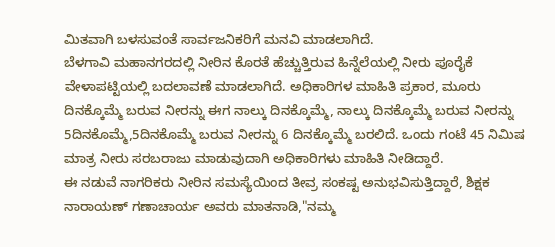ಮಿತವಾಗಿ ಬಳಸುವಂತೆ ಸಾರ್ವಜನಿಕರಿಗೆ ಮನವಿ ಮಾಡಲಾಗಿದೆ.
ಬೆಳಗಾವಿ ಮಹಾನಗರದಲ್ಲಿ ನೀರಿನ ಕೊರತೆ ಹೆಚ್ಚುತ್ತಿರುವ ಹಿನ್ನೆಲೆಯಲ್ಲಿ ನೀರು ಪೂರೈಕೆ ವೇಳಾಪಟ್ಟಿಯಲ್ಲಿ ಬದಲಾವಣೆ ಮಾಡಲಾಗಿದೆ. ಅಧಿಕಾರಿಗಳ ಮಾಹಿತಿ ಪ್ರಕಾರ, ಮೂರು ದಿನಕ್ಕೊಮ್ಮೆ ಬರುವ ನೀರನ್ನು ಈಗ ನಾಲ್ಕು ದಿನಕ್ಕೊಮ್ಮೆ, ನಾಲ್ಕು ದಿನಕ್ಕೊಮ್ಮೆ ಬರುವ ನೀರನ್ನು 5ದಿನಕೊಮ್ಮೆ,5ದಿನಕೊಮ್ಮೆ ಬರುವ ನೀರನ್ನು 6 ದಿನಕ್ಕೊಮ್ಮೆ ಬರಲಿದೆ. ಒಂದು ಗಂಟೆ 45 ನಿಮಿಷ ಮಾತ್ರ ನೀರು ಸರಬರಾಜು ಮಾಡುವುದಾಗಿ ಅಧಿಕಾರಿಗಳು ಮಾಹಿತಿ ನೀಡಿದ್ದಾರೆ.
ಈ ನಡುವೆ ನಾಗರಿಕರು ನೀರಿನ ಸಮಸ್ಯೆಯಿಂದ ತೀವ್ರ ಸಂಕಷ್ಟ ಅನುಭವಿಸುತ್ತಿದ್ದಾರೆ, ಶಿಕ್ಷಕ ನಾರಾಯಣ್ ಗಣಾಚಾರ್ಯ ಅವರು ಮಾತನಾಡಿ,"ನಮ್ಮ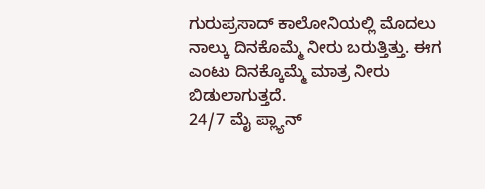ಗುರುಪ್ರಸಾದ್ ಕಾಲೋನಿಯಲ್ಲಿ ಮೊದಲು ನಾಲ್ಕು ದಿನಕೊಮ್ಮೆ ನೀರು ಬರುತ್ತಿತ್ತು. ಈಗ ಎಂಟು ದಿನಕ್ಕೊಮ್ಮೆ ಮಾತ್ರ ನೀರು ಬಿಡುಲಾಗುತ್ತದೆ.
24/7 ಮೈ ಪ್ಲ್ಯಾನ್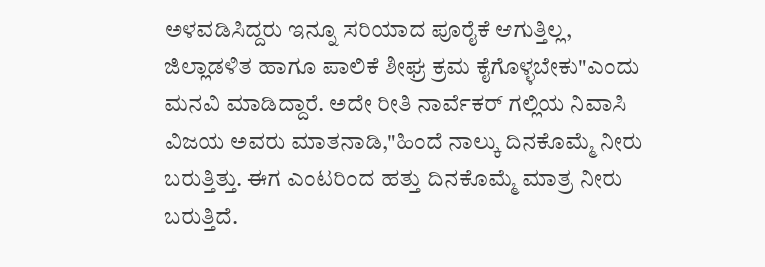ಅಳವಡಿಸಿದ್ದರು ಇನ್ನೂ ಸರಿಯಾದ ಪೂರೈಕೆ ಆಗುತ್ತಿಲ್ಲ, ಜಿಲ್ಲಾಡಳಿತ ಹಾಗೂ ಪಾಲಿಕೆ ಶೀಘ್ರ ಕ್ರಮ ಕೈಗೊಳ್ಳಬೇಕು"ಎಂದು ಮನವಿ ಮಾಡಿದ್ದಾರೆ. ಅದೇ ರೀತಿ ನಾರ್ವೆಕರ್ ಗಲ್ಲಿಯ ನಿವಾಸಿ ವಿಜಯ ಅವರು ಮಾತನಾಡಿ,"ಹಿಂದೆ ನಾಲ್ಕು ದಿನಕೊಮ್ಮೆ ನೀರು ಬರುತ್ತಿತ್ತು. ಈಗ ಎಂಟರಿಂದ ಹತ್ತು ದಿನಕೊಮ್ಮೆ ಮಾತ್ರ ನೀರು ಬರುತ್ತಿದೆ.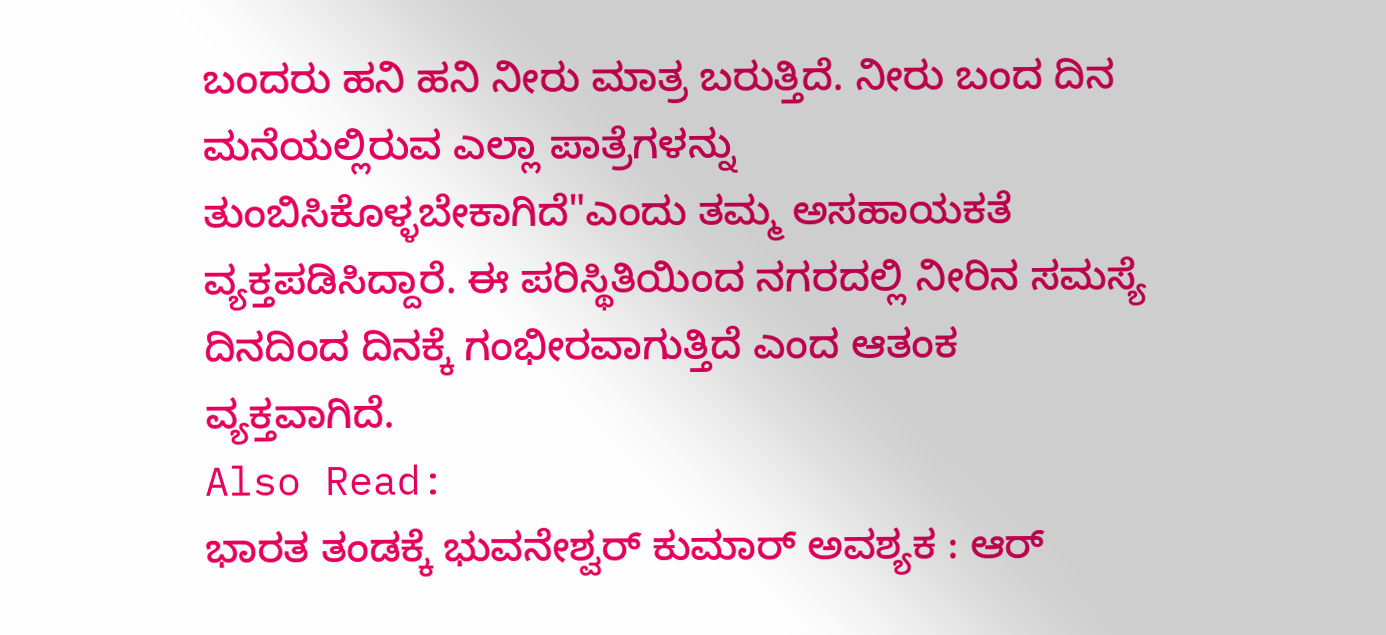ಬಂದರು ಹನಿ ಹನಿ ನೀರು ಮಾತ್ರ ಬರುತ್ತಿದೆ. ನೀರು ಬಂದ ದಿನ ಮನೆಯಲ್ಲಿರುವ ಎಲ್ಲಾ ಪಾತ್ರೆಗಳನ್ನು ತುಂಬಿಸಿಕೊಳ್ಳಬೇಕಾಗಿದೆ"ಎಂದು ತಮ್ಮ ಅಸಹಾಯಕತೆ ವ್ಯಕ್ತಪಡಿಸಿದ್ದಾರೆ. ಈ ಪರಿಸ್ಥಿತಿಯಿಂದ ನಗರದಲ್ಲಿ ನೀರಿನ ಸಮಸ್ಯೆ ದಿನದಿಂದ ದಿನಕ್ಕೆ ಗಂಭೀರವಾಗುತ್ತಿದೆ ಎಂದ ಆತಂಕ ವ್ಯಕ್ತವಾಗಿದೆ.
Also Read:
ಭಾರತ ತಂಡಕ್ಕೆ ಭುವನೇಶ್ವರ್ ಕುಮಾರ್ ಅವಶ್ಯಕ : ಆರ್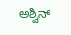ಅಶ್ವಿನ್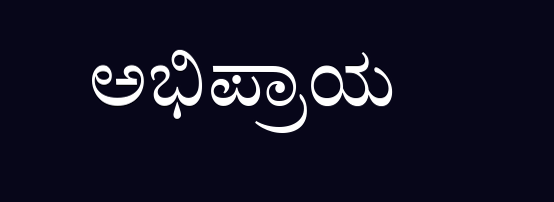ಅಭಿಪ್ರಾಯ